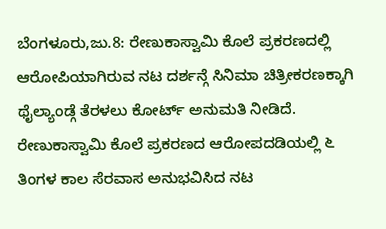ಬೆಂಗಳೂರು,ಜು.8: ರೇಣುಕಾಸ್ವಾಮಿ ಕೊಲೆ ಪ್ರಕರಣದಲ್ಲಿ ಆರೋಪಿಯಾಗಿರುವ ನಟ ದರ್ಶನ್ಗೆ ಸಿನಿಮಾ ಚಿತ್ರೀಕರಣಕ್ಕಾಗಿ ಥೈಲ್ಯಾಂಡ್ಗೆ ತೆರಳಲು ಕೋರ್ಟ್ ಅನುಮತಿ ನೀಡಿದೆ.
ರೇಣುಕಾಸ್ವಾಮಿ ಕೊಲೆ ಪ್ರಕರಣದ ಆರೋಪದಡಿಯಲ್ಲಿ ೬ ತಿಂಗಳ ಕಾಲ ಸೆರವಾಸ ಅನುಭವಿಸಿದ ನಟ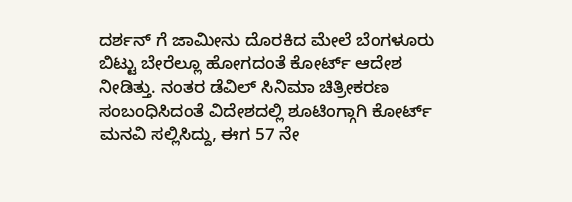ದರ್ಶನ್ ಗೆ ಜಾಮೀನು ದೊರಕಿದ ಮೇಲೆ ಬೆಂಗಳೂರು ಬಿಟ್ಟು ಬೇರೆಲ್ಲೂ ಹೋಗದಂತೆ ಕೋರ್ಟ್ ಆದೇಶ ನೀಡಿತ್ತು. ನಂತರ ಡೆವಿಲ್ ಸಿನಿಮಾ ಚಿತ್ರೀಕರಣ ಸಂಬಂಧಿಸಿದಂತೆ ವಿದೇಶದಲ್ಲಿ ಶೂಟಿಂಗ್ಗಾಗಿ ಕೋರ್ಟ್ ಮನವಿ ಸಲ್ಲಿಸಿದ್ದು, ಈಗ 57 ನೇ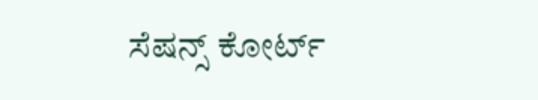ಸೆಷನ್ಸ್ ಕೋರ್ಟ್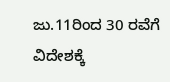ಜು.11ರಿಂದ 30 ರವೆಗೆ ವಿದೇಶಕ್ಕೆ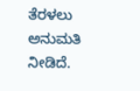ತೆರಳಲು ಅನುಮತಿ ನೀಡಿದೆ.